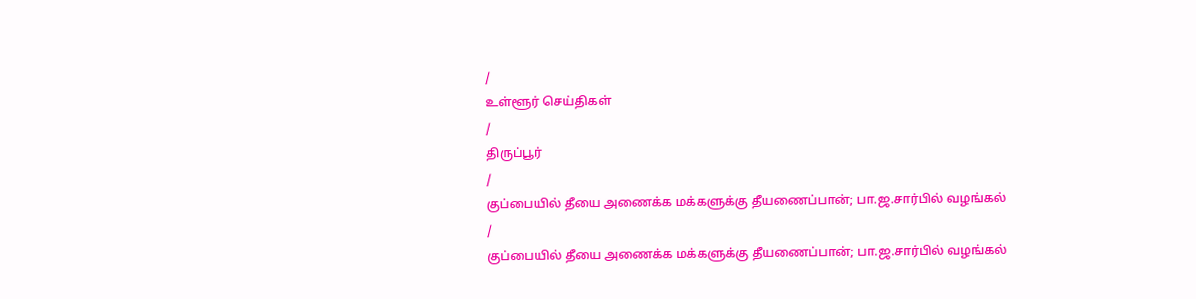/
உள்ளூர் செய்திகள்
/
திருப்பூர்
/
குப்பையில் தீயை அணைக்க மக்களுக்கு தீயணைப்பான்; பா.ஜ.சார்பில் வழங்கல்
/
குப்பையில் தீயை அணைக்க மக்களுக்கு தீயணைப்பான்; பா.ஜ.சார்பில் வழங்கல்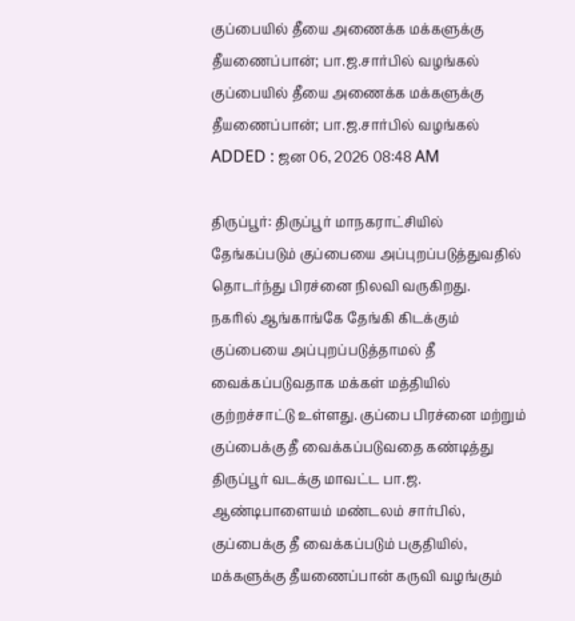குப்பையில் தீயை அணைக்க மக்களுக்கு தீயணைப்பான்; பா.ஜ.சார்பில் வழங்கல்
குப்பையில் தீயை அணைக்க மக்களுக்கு தீயணைப்பான்; பா.ஜ.சார்பில் வழங்கல்
ADDED : ஜன 06, 2026 08:48 AM

திருப்பூர்: திருப்பூர் மாநகராட்சியில் தேங்கப்படும் குப்பையை அப்புறப்படுத்துவதில் தொடர்ந்து பிரச்னை நிலவி வருகிறது.
நகரில் ஆங்காங்கே தேங்கி கிடக்கும் குப்பையை அப்புறப்படுத்தாமல் தீ வைக்கப்படுவதாக மக்கள் மத்தியில் குற்றச்சாட்டு உள்ளது. குப்பை பிரச்னை மற்றும் குப்பைக்கு தீ வைக்கப்படுவதை கண்டித்து திருப்பூர் வடக்கு மாவட்ட பா.ஜ. ஆண்டிபாளையம் மண்டலம் சார்பில், குப்பைக்கு தீ வைக்கப்படும் பகுதியில், மக்களுக்கு தீயணைப்பான் கருவி வழங்கும்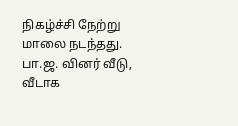நிகழ்ச்சி நேற்று மாலை நடந்தது.
பா.ஜ. வினர் வீடு, வீடாக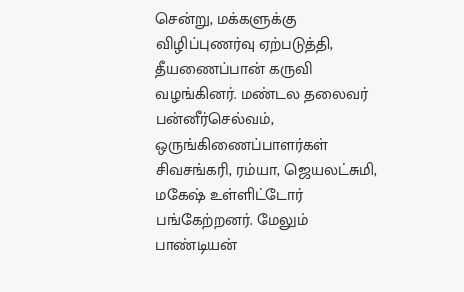சென்று, மக்களுக்கு விழிப்புணர்வு ஏற்படுத்தி, தீயணைப்பான் கருவி வழங்கினர். மண்டல தலைவர் பன்னீர்செல்வம், ஒருங்கிணைப்பாளர்கள் சிவசங்கரி, ரம்யா, ஜெயலட்சுமி, மகேஷ் உள்ளிட்டோர் பங்கேற்றனர். மேலும் பாண்டியன்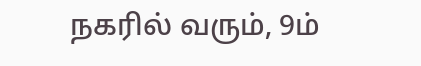நகரில் வரும், 9ம்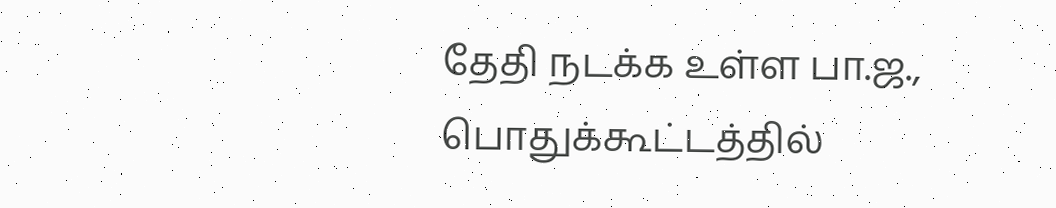தேதி நடக்க உள்ள பா.ஜ., பொதுக்கூட்டத்தில்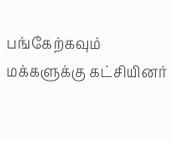பங்கேற்கவும் மக்களுக்கு கட்சியினர்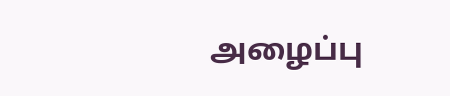அழைப்பு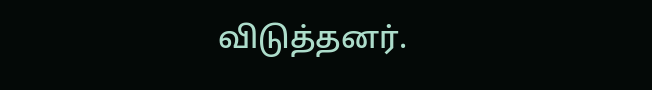விடுத்தனர்.